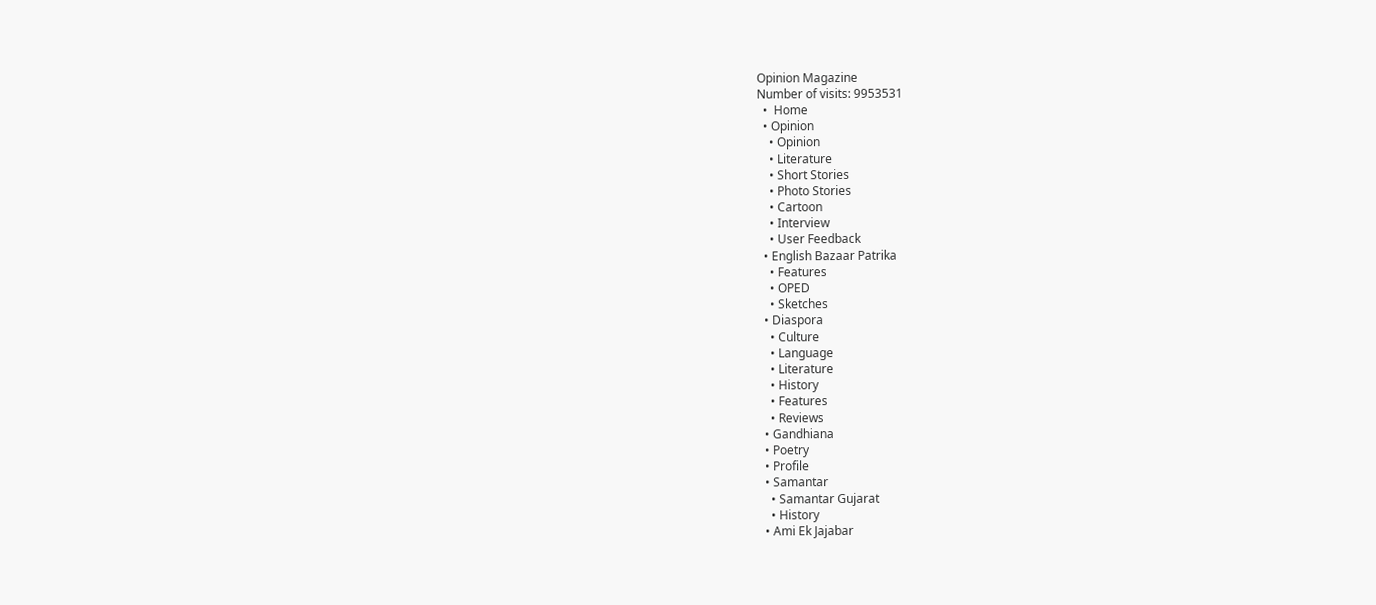Opinion Magazine
Number of visits: 9953531
  •  Home
  • Opinion
    • Opinion
    • Literature
    • Short Stories
    • Photo Stories
    • Cartoon
    • Interview
    • User Feedback
  • English Bazaar Patrika
    • Features
    • OPED
    • Sketches
  • Diaspora
    • Culture
    • Language
    • Literature
    • History
    • Features
    • Reviews
  • Gandhiana
  • Poetry
  • Profile
  • Samantar
    • Samantar Gujarat
    • History
  • Ami Ek Jajabar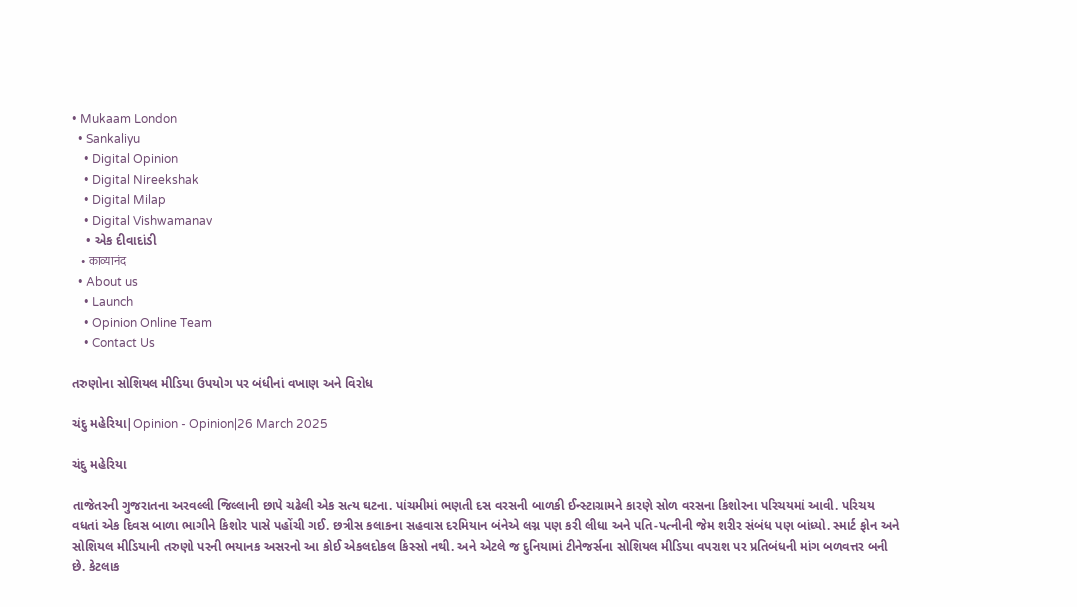• Mukaam London
  • Sankaliyu
    • Digital Opinion
    • Digital Nireekshak
    • Digital Milap
    • Digital Vishwamanav
    • એક દીવાદાંડી
    • काव्यानंद
  • About us
    • Launch
    • Opinion Online Team
    • Contact Us

તરુણોના સોશિયલ મીડિયા ઉપયોગ પર બંધીનાં વખાણ અને વિરોધ

ચંદુ મહેરિયા|Opinion - Opinion|26 March 2025

ચંદુ મહેરિયા

તાજેતરની ગુજરાતના અરવલ્લી જિલ્લાની છાપે ચઢેલી એક સત્ય ઘટના. પાંચમીમાં ભણતી દસ વરસની બાળકી ઈન્સ્ટાગ્રામને કારણે સોળ વરસના કિશોરના પરિચયમાં આવી. પરિચય વધતાં એક દિવસ બાળા ભાગીને કિશોર પાસે પહોંચી ગઈ. છત્રીસ કલાકના સહવાસ દરમિયાન બંનેએ લગ્ન પણ કરી લીધા અને પતિ-પત્નીની જેમ શરીર સંબંધ પણ બાંધ્યો. સ્માર્ટ ફોન અને સોશિયલ મીડિયાની તરુણો પરની ભયાનક અસરનો આ કોઈ એકલદોકલ કિસ્સો નથી. અને એટલે જ દુનિયામાં ટીનેજર્સના સોશિયલ મીડિયા વપરાશ પર પ્રતિબંધની માંગ બળવત્તર બની છે. કેટલાક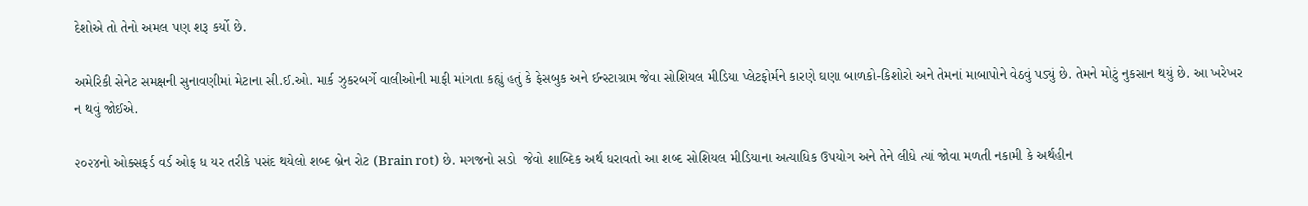દેશોએ તો તેનો અમલ પણ શરૂ કર્યો છે.

અમેરિકી સેનેટ સમક્ષની સુનાવણીમાં મેટાના સી.ઈ.ઓ. માર્ક ઝુકરબર્ગે વાલીઓની માફી માંગતા કહ્યું હતું કે ફેસબુક અને ઈન્સ્ટાગ્રામ જેવા સોશિયલ મીડિયા પ્લેટફોર્મને કારણે ઘણા બાળકો-કિશોરો અને તેમનાં માબાપોને વેઠવું પડ્યું છે. તેમને મોટું નુકસાન થયું છે. આ ખરેખર ન થવું જોઈએ.

૨૦૨૪નો ઓક્સફર્ડ વર્ડ ઓફ ધ યર તરીકે પસંદ થયેલો શબ્દ બ્રેન રોટ (Brain rot) છે. મગજનો સડો  જેવો શાબ્દિક અર્થ ધરાવતો આ શબ્દ સોશિયલ મીડિયાના અત્યાધિક ઉપયોગ અને તેને લીધે ત્યાં જોવા મળતી નકામી કે અર્થહીન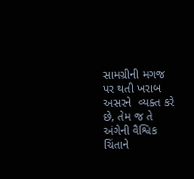સામગ્રીની મગજ પર થતી ખરાબ અસરને  વ્યક્ત કરે છે, તેમ જ તે અંગેની વૈશ્વિક ચિંતાને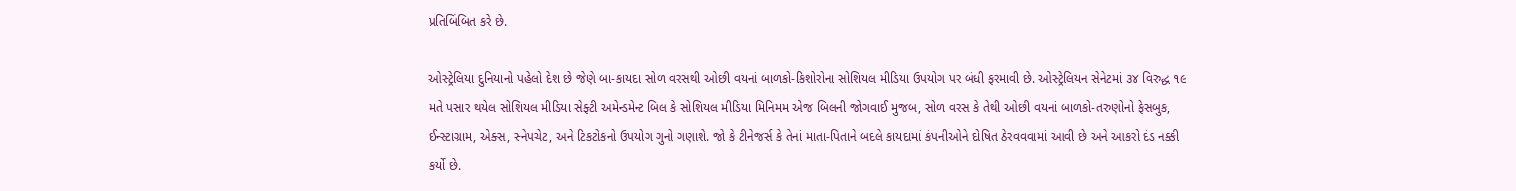પ્રતિબિંબિત કરે છે.

ઓસ્ટ્રેલિયા દુનિયાનો પહેલો દેશ છે જેણે બા-કાયદા સોળ વરસથી ઓછી વયનાં બાળકો-કિશોરોના સોશિયલ મીડિયા ઉપયોગ પર બંધી ફરમાવી છે. ઓસ્ટ્રેલિયન સેનેટમાં ૩૪ વિરુદ્ધ ૧૯ મતે પસાર થયેલ સોશિયલ મીડિયા સેફ્ટી અમેન્ડમેન્ટ બિલ કે સોશિયલ મીડિયા મિનિમમ એજ બિલની જોગવાઈ મુજબ, સોળ વરસ કે તેથી ઓછી વયનાં બાળકો-તરુણોનો ફેસબુક, ઈન્સ્ટાગ્રામ, એક્સ, સ્નેપચેટ, અને ટિકટોકનો ઉપયોગ ગુનો ગણાશે. જો કે ટીનેજર્સ કે તેનાં માતા-પિતાને બદલે કાયદામાં કંપનીઓને દોષિત ઠેરવવવામાં આવી છે અને આકરો દંડ નક્કી કર્યો છે.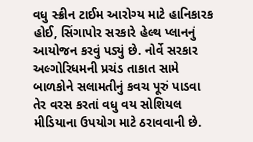વધુ સ્ક્રીન ટાઈમ આરોગ્ય માટે હાનિકારક હોઈ, સિંગાપોર સરકારે હેલ્થ પ્લાનનું આયોજન કરવું પડ્યું છે. નોર્વે સરકાર અલ્ગોરિધમની પ્રચંડ તાકાત સામે બાળકોને સલામતીનું કવચ પૂરું પાડવા તેર વરસ કરતાં વધુ વય સોશિયલ મીડિયાના ઉપયોગ માટે ઠરાવવાની છે.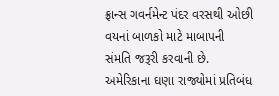ફ્રાન્સ ગવર્નમેન્ટ પંદર વરસથી ઓછી વયનાં બાળકો માટે માબાપની સંમતિ જરૂરી કરવાની છે. અમેરિકાના ઘણા રાજ્યોમાં પ્રતિબંધ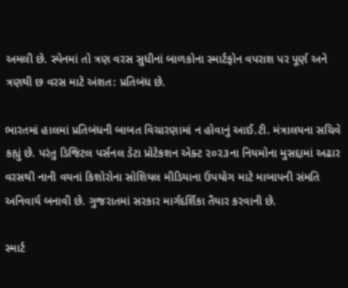અમલી છે. સ્પેનમાં તો ત્રણ વરસ સુધીનાં બાળકોના સ્માર્ટફોન વપરાશ પર પૂર્ણ અને ત્રણથી છ વરસ માટે અંશત: પ્રતિબંધ છે.

ભારતમાં હાલમાં પ્રતિબંધની બાબત વિચારણામાં ન હોવાનું આઈ.ટી. મંત્રાલયના સચિવે કહ્યું છે. પરંતુ ડિજિટલ પર્સનલ ડેટા પ્રોટેકશન એક્ટ ૨૦૨૩ના નિયમોના મુસદ્દામાં અઢાર વરસથી નાની વયનાં કિશોરોના સોશિયલ મીડિયાના ઉપયોગ માટે માબાપની સંમતિ અનિવાર્ય બનાવી છે. ગુજરાતમાં સરકાર માર્ગદર્શિકા તૈયાર કરવાની છે.

સ્માર્ટ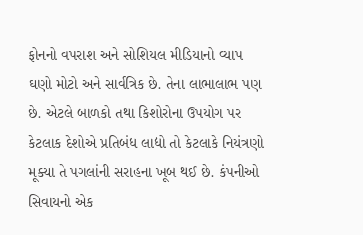ફોનનો વપરાશ અને સોશિયલ મીડિયાનો વ્યાપ ઘણો મોટો અને સાર્વત્રિક છે. તેના લાભાલાભ પણ છે. એટલે બાળકો તથા કિશોરોના ઉપયોગ પર કેટલાક દેશોએ પ્રતિબંધ લાદ્યો તો કેટલાકે નિયંત્રણો મૂક્યા તે પગલાંની સરાહના ખૂબ થઈ છે. કંપનીઓ સિવાયનો એક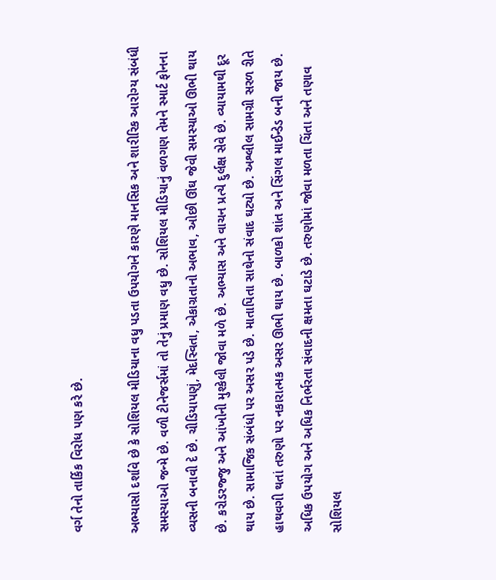વર્ગ તેનો તાર્કિક વિરોધ પણ કરે છે.

અભ્યાસો દર્શાવે છે કે સોશિયલ મીડિયાના વધુ પડતા ઉપયોગને કારણે માનસિક અને શારીરિક આરોગ્ય સંબંધી સમસ્યાઓ જન્મે છે. વળી ટીનેજર્સમાં તો તેનું પ્રમાણ વધુ છે. સોશિયલ મીડિયાનું વળગણ તેમને સ્માર્ટ ફોનના વ્યસની બનાવી દે છે. ચીડિયાપણું, મેદસ્વિતા, એકાગ્રતાનો અભાવ, ઓછી ઊંઘ જેવી સમસ્યાઓ ઊભી થાય છે. કરોડરજ્જુ અને આંખોની મુશ્કેલી જોવા મળે છે. અભ્યાસ અને વાચન પ્રત્યે દુર્લક્ષ સેવે છે. વ્યાયામથી દૂર થાય છે. સામાજિક સંબંધો પર અસર પડે છે. માતાપિતા સાથેનો સંવાદ ઘટ્યો છે. અશ્લીલ સામગ્રી સરળ રીતે હાથવગી થતાં તરુણો પર નકારાત્મક અસર ઊભી થાય છે. બાળકો શાંત અને સિંગલ માઈન્ડેડ બની જાય છે. અધિક ઉપયોગ અને અધિક નિર્ભરતા સંવાદની ક્ષમતા ઘટાડે છે. તરુણોમાં જોવા મળતા ચિંતા અને તણાવ સોશિયલ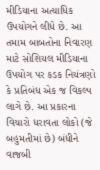મીડિયાના અત્યાધિક ઉપયોગને લીધે છે. આ તમામ બાબતોના નિવારણ માટે સોશિયલ મીડિયાના ઉપયોગ પર કડક નિયંત્રણો કે પ્રતિબંધ એક જ વિકલ્પ લાગે છે. આ પ્રકારના વિચારો ધરાવતા લોકો (જે બહુમતીમાં છે) બંધીને વાજબી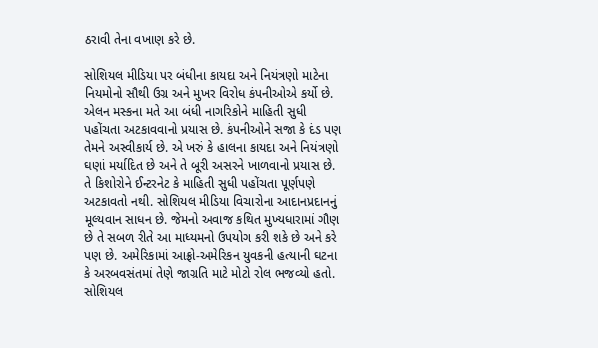ઠરાવી તેના વખાણ કરે છે.

સોશિયલ મીડિયા પર બંધીના કાયદા અને નિયંત્રણો માટેના નિયમોનો સૌથી ઉગ્ર અને મુખર વિરોધ કંપનીઓએ કર્યો છે. એલન મસ્કના મતે આ બંધી નાગરિકોને માહિતી સુધી પહોંચતા અટકાવવાનો પ્રયાસ છે. કંપનીઓને સજા કે દંડ પણ તેમને અસ્વીકાર્ય છે. એ ખરું કે હાલના કાયદા અને નિયંત્રણો ઘણાં મર્યાદિત છે અને તે બૂરી અસરને ખાળવાનો પ્રયાસ છે. તે કિશોરોને ઈન્ટરનેટ કે માહિતી સુધી પહોંચતા પૂર્ણપણે અટકાવતો નથી. સોશિયલ મીડિયા વિચારોના આદાનપ્રદાનનું મૂલ્યવાન સાધન છે. જેમનો અવાજ કથિત મુખ્યધારામાં ગૌણ છે તે સબળ રીતે આ માધ્યમનો ઉપયોગ કરી શકે છે અને કરે પણ છે. અમેરિકામાં આફ્રો-અમેરિકન યુવકની હત્યાની ઘટના કે અરબવસંતમાં તેણે જાગ્રતિ માટે મોટો રોલ ભજવ્યો હતો. સોશિયલ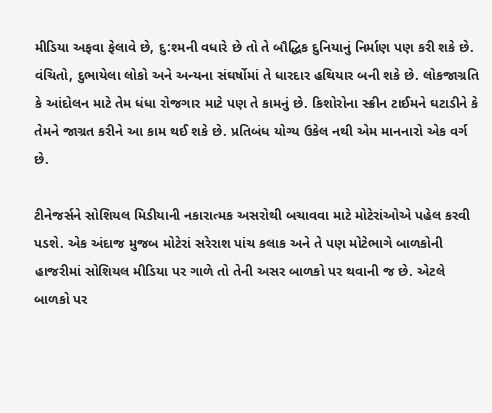મીડિયા અફવા ફેલાવે છે, દુ:શ્મની વધારે છે તો તે બૌદ્ધિક દુનિયાનું નિર્માણ પણ કરી શકે છે. વંચિતો, દુભાયેલા લોકો અને અન્યના સંઘર્ષોમાં તે ધારદાર હથિયાર બની શકે છે. લોકજાગ્રતિ કે આંદોલન માટે તેમ ધંધા રોજગાર માટે પણ તે કામનું છે. કિશોરોના સ્ક્રીન ટાઈમને ઘટાડીને કે તેમને જાગ્રત કરીને આ કામ થઈ શકે છે. પ્રતિબંધ યોગ્ય ઉકેલ નથી એમ માનનારો એક વર્ગ છે.

ટીનેજર્સને સોશિયલ મિડીયાની નકારાત્મક અસરોથી બચાવવા માટે મોટેરાંઓએ પહેલ કરવી પડશે. એક અંદાજ મુજબ મોટેરાં સરેરાશ પાંચ કલાક અને તે પણ મોટેભાગે બાળકોની હાજરીમાં સોશિયલ મીડિયા પર ગાળે તો તેની અસર બાળકો પર થવાની જ છે. એટલે બાળકો પર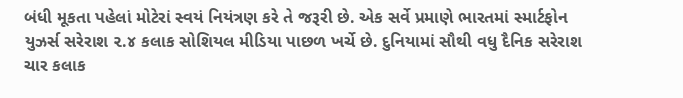બંધી મૂકતા પહેલાં મોટેરાં સ્વયં નિયંત્રણ કરે તે જરૂરી છે. એક સર્વે પ્રમાણે ભારતમાં સ્માર્ટફોન યુઝર્સ સરેરાશ ૨.૪ કલાક સોશિયલ મીડિયા પાછળ ખર્ચે છે. દુનિયામાં સૌથી વધુ દૈનિક સરેરાશ ચાર કલાક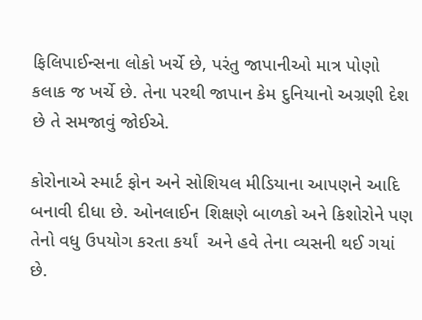ફિલિપાઈન્સના લોકો ખર્ચે છે, પરંતુ જાપાનીઓ માત્ર પોણો કલાક જ ખર્ચે છે. તેના પરથી જાપાન કેમ દુનિયાનો અગ્રણી દેશ છે તે સમજાવું જોઈએ.

કોરોનાએ સ્માર્ટ ફોન અને સોશિયલ મીડિયાના આપણને આદિ બનાવી દીધા છે. ઓનલાઈન શિક્ષણે બાળકો અને કિશોરોને પણ તેનો વધુ ઉપયોગ કરતા કર્યાં  અને હવે તેના વ્યસની થઈ ગયાં છે.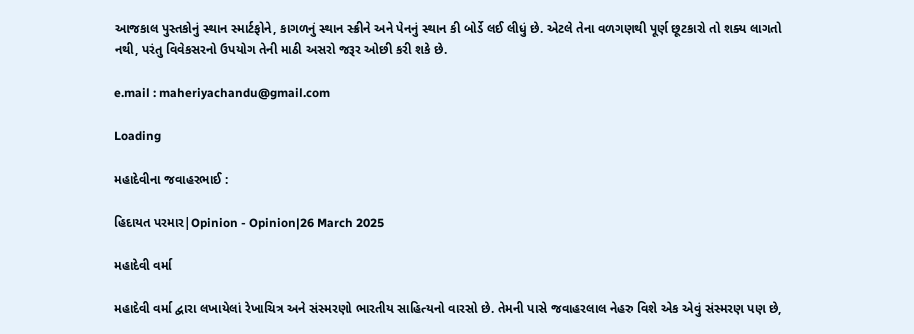આજકાલ પુસ્તકોનું સ્થાન સ્માર્ટફોને, કાગળનું સ્થાન સ્ક્રીને અને પેનનું સ્થાન કી બોર્ડે લઈ લીધું છે. એટલે તેના વળગણથી પૂર્ણ છૂટકારો તો શક્ય લાગતો નથી, પરંતુ વિવેકસરનો ઉપયોગ તેની માઠી અસરો જરૂર ઓછી કરી શકે છે.

e.mail : maheriyachandu@gmail.com

Loading

મહાદેવીના જવાહરભાઈ :

હિદાયત પરમાર|Opinion - Opinion|26 March 2025

મહાદેવી વર્મા

મહાદેવી વર્મા દ્વારા લખાયેલાં રેખાચિત્ર અને સંસ્મરણો ભારતીય સાહિત્યનો વારસો છે. તેમની પાસે જવાહરલાલ નેહરુ વિશે એક એવું સંસ્મરણ પણ છે,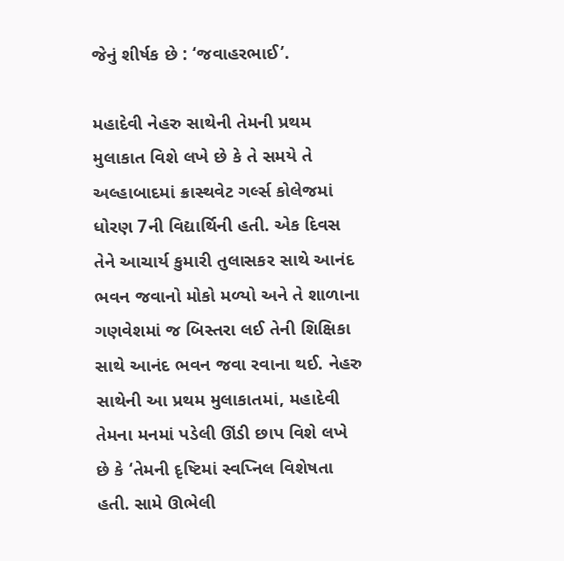જેનું શીર્ષક છે : ‘જવાહરભાઈ’.

મહાદેવી નેહરુ સાથેની તેમની પ્રથમ મુલાકાત વિશે લખે છે કે તે સમયે તે અલ્હાબાદમાં ક્રાસ્થવેટ ગર્લ્સ કોલેજમાં ધોરણ 7ની વિદ્યાર્થિની હતી. એક દિવસ તેને આચાર્ય કુમારી તુલાસકર સાથે આનંદ ભવન જવાનો મોકો મળ્યો અને તે શાળાના ગણવેશમાં જ બિસ્તરા લઈ તેની શિક્ષિકા સાથે આનંદ ભવન જવા રવાના થઈ. નેહરુ સાથેની આ પ્રથમ મુલાકાતમાં, મહાદેવી તેમના મનમાં પડેલી ઊંડી છાપ વિશે લખે છે કે ‘તેમની દૃષ્ટિમાં સ્વપ્નિલ વિશેષતા હતી. સામે ઊભેલી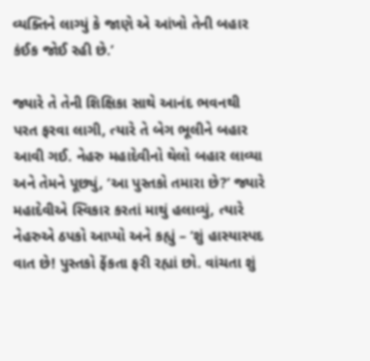વ્યક્તિને લાગ્યું કે જાણે એ આંખો તેની બહાર કંઈક જોઈ રહી છે.’

જ્યારે તે તેની શિક્ષિકા સાથે આનંદ ભવનથી પરત ફરવા લાગી, ત્યારે તે બેગ ભૂલીને બહાર આવી ગઈ. નેહરુ મહાદેવીનો થેલો બહાર લાવ્યા અને તેમને પૂછ્યું, ‘આ પુસ્તકો તમારા છે?’ જ્યારે મહાદેવીએ સ્વિકાર કરતાં માથું હલાવ્યું, ત્યારે નેહરુએ ઠપકો આપ્યો અને કહ્યું – ‘શું હાસ્યાસ્પદ વાત છે! પુસ્તકો ફેંકતા ફરી રહ્યાં છો. વાંચતા શું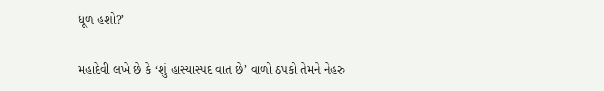ધૂળ હશો?’

મહાદેવી લખે છે કે ‘શું હાસ્યાસ્પદ વાત છે’ વાળો ઠપકો તેમને નેહરુ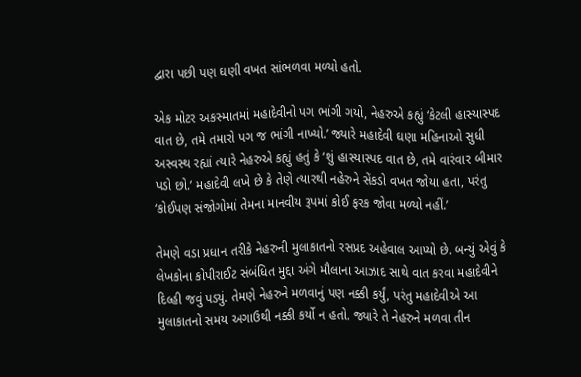દ્વારા પછી પણ ઘણી વખત સાંભળવા મળ્યો હતો.

એક મોટર અકસ્માતમાં મહાદેવીનો પગ ભાંગી ગયો, નેહરુએ કહ્યું ‘કેટલી હાસ્યાસ્પદ વાત છે, તમે તમારો પગ જ ભાંગી નાખ્યો.’ જ્યારે મહાદેવી ઘણા મહિનાઓ સુધી અસ્વસ્થ રહ્યાં ત્યારે નેહરુએ કહ્યું હતું કે ‘શું હાસ્યાસ્પદ વાત છે, તમે વારંવાર બીમાર પડો છો.’ મહાદેવી લખે છે કે તેણે ત્યારથી નહેરુને સેંકડો વખત જોયા હતા, પરંતુ ‘કોઈપણ સંજોગોમાં તેમના માનવીય રૂપમાં કોઈ ફરક જોવા મળ્યો નહીં.’

તેમણે વડા પ્રધાન તરીકે નેહરુની મુલાકાતનો રસપ્રદ અહેવાલ આપ્યો છે. બન્યું એવું કે લેખકોના કોપીરાઈટ સંબંધિત મુદ્દા અંગે મૌલાના આઝાદ સાથે વાત કરવા મહાદેવીને દિલ્હી જવું પડ્યું. તેમણે નેહરુને મળવાનું પણ નક્કી કર્યું, પરંતુ મહાદેવીએ આ મુલાકાતનો સમય અગાઉથી નક્કી કર્યો ન હતો. જ્યારે તે નેહરુને મળવા તીન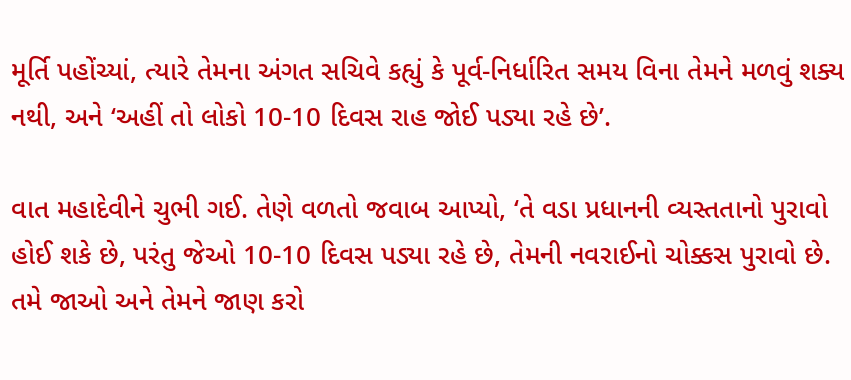મૂર્તિ પહોંચ્યાં, ત્યારે તેમના અંગત સચિવે કહ્યું કે પૂર્વ-નિર્ધારિત સમય વિના તેમને મળવું શક્ય નથી, અને ‘અહીં તો લોકો 10-10 દિવસ રાહ જોઈ પડ્યા રહે છે’.

વાત મહાદેવીને ચુભી ગઈ. તેણે વળતો જવાબ આપ્યો, ‘તે વડા પ્રધાનની વ્યસ્તતાનો પુરાવો હોઈ શકે છે, પરંતુ જેઓ 10-10 દિવસ પડ્યા રહે છે, તેમની નવરાઈનો ચોક્કસ પુરાવો છે. તમે જાઓ અને તેમને જાણ કરો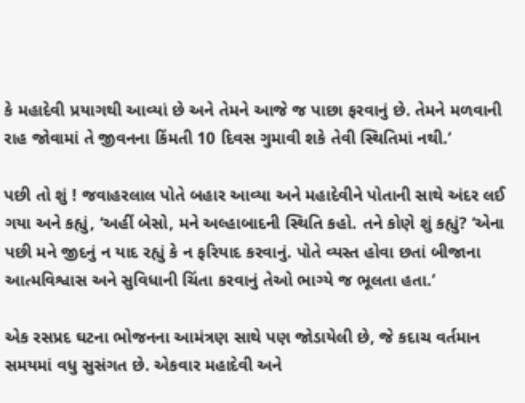કે મહાદેવી પ્રયાગથી આવ્યાં છે અને તેમને આજે જ પાછા ફરવાનું છે. તેમને મળવાની રાહ જોવામાં તે જીવનના કિંમતી 10 દિવસ ગુમાવી શકે તેવી સ્થિતિમાં નથી.’

પછી તો શું ! જવાહરલાલ પોતે બહાર આવ્યા અને મહાદેવીને પોતાની સાથે અંદર લઈ ગયા અને કહ્યું, ‘અહીં બેસો, મને અલ્હાબાદની સ્થિતિ કહો. તને કોણે શું કહ્યું? ‘એના પછી મને જીદનું ન યાદ રહ્યું કે ન ફરિયાદ કરવાનું. પોતે વ્યસ્ત હોવા છતાં બીજાના આત્મવિશ્વાસ અને સુવિધાની ચિંતા કરવાનું તેઓ ભાગ્યે જ ભૂલતા હતા.’

એક રસપ્રદ ઘટના ભોજનના આમંત્રણ સાથે પણ જોડાયેલી છે, જે કદાચ વર્તમાન સમયમાં વધુ સુસંગત છે. એકવાર મહાદેવી અને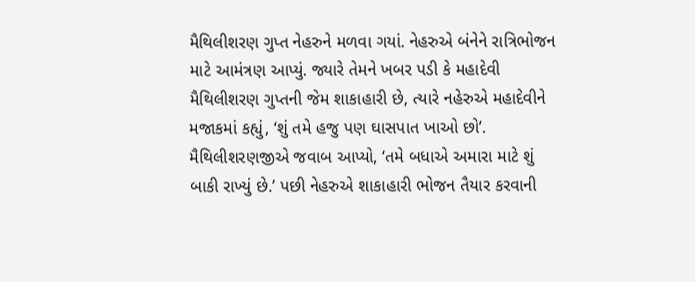મૈથિલીશરણ ગુપ્ત નેહરુને મળવા ગયાં. નેહરુએ બંનેને રાત્રિભોજન માટે આમંત્રણ આપ્યું. જ્યારે તેમને ખબર પડી કે મહાદેવી મૈથિલીશરણ ગુપ્તની જેમ શાકાહારી છે, ત્યારે નહેરુએ મહાદેવીને મજાકમાં કહ્યું, ‘શું તમે હજુ પણ ઘાસપાત ખાઓ છો’. મૈથિલીશરણજીએ જવાબ આપ્યો, ‘તમે બધાએ અમારા માટે શું બાકી રાખ્યું છે.’ પછી નેહરુએ શાકાહારી ભોજન તૈયાર કરવાની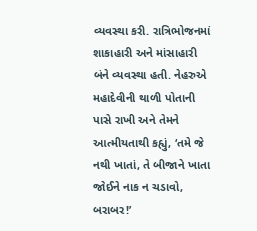વ્યવસ્થા કરી. રાત્રિભોજનમાં શાકાહારી અને માંસાહારી બંને વ્યવસ્થા હતી. નેહરુએ મહાદેવીની થાળી પોતાની પાસે રાખી અને તેમને આત્મીયતાથી કહ્યું, ‘તમે જે નથી ખાતાં, તે બીજાને ખાતા જોઈને નાક ન ચડાવો, બરાબર!’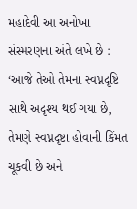મહાદેવી આ અનોખા સંસ્મરણના અંતે લખે છે : ‘આજે તેઓ તેમના સ્વપ્નદૃષ્ટિ સાથે અદૃશ્ય થઈ ગયા છે, તેમણે સ્વપ્નદૃષ્ટા હોવાની કિંમત ચૂકવી છે અને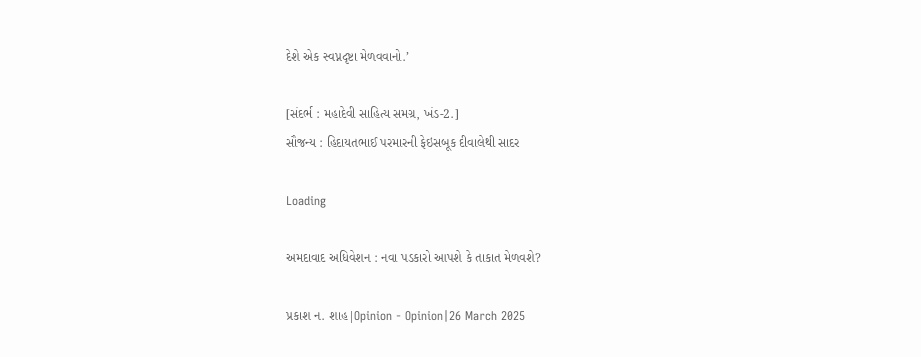દેશે એક સ્વપ્નદૃષ્ટા મેળવવાનો.’

[સંદર્ભ : મહાદેવી સાહિત્ય સમગ્ર, ખંડ-2.]
સૌજન્ય : હિદાયતભાઈ પરમારની ફેઇસબૂક દીવાલેથી સાદર

Loading

અમદાવાદ અધિવેશન : નવા પડકારો આપશે કે તાકાત મેળવશે?

પ્રકાશ ન. શાહ|Opinion - Opinion|26 March 2025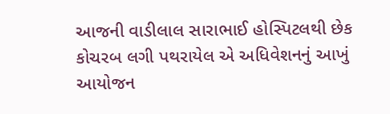આજની વાડીલાલ સારાભાઈ હોસ્પિટલથી છેક કોચરબ લગી પથરાયેલ એ અધિવેશનનું આખું આયોજન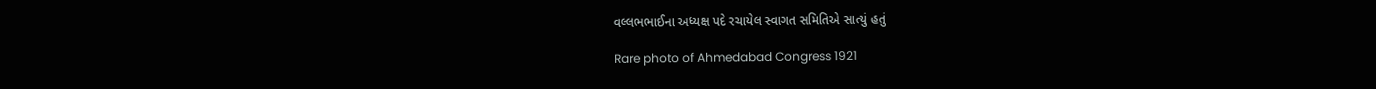વલ્લભભાઈના અધ્યક્ષ પદે રચાયેલ સ્વાગત સમિતિએ સાત્યું હતું

Rare photo of Ahmedabad Congress 1921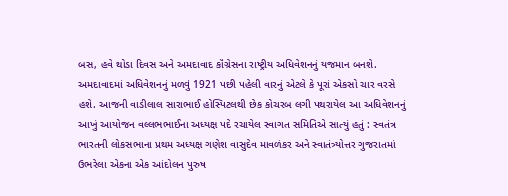બસ, હવે થોડા દિવસ અને અમદાવાદ કૉંગ્રેસના રાષ્ટ્રીય અધિવેશનનું યજમાન બનશે. અમદાવાદમાં અધિવેશનનું મળવું 1921 પછી પહેલી વારનું એટલે કે પૂરાં એકસો ચાર વરસે હશે. આજની વાડીલાલ સારાભાઈ હોસ્પિટલથી છેક કોચરબ લગી પથરાયેલ આ અધિવેશનનું આખું આયોજન વલ્લભભાઈના અધ્યક્ષ પદે રચાયેલ સ્વાગત સમિતિએ સાત્યું હતું : સ્વતંત્ર ભારતની લોકસભાના પ્રથમ અધ્યક્ષ ગણેશ વાસુદેવ માવળંકર અને સ્વાતંત્ર્યોત્તર ગુજરાતમાં ઉભરેલા એકના એક આંદોલન પુરુષ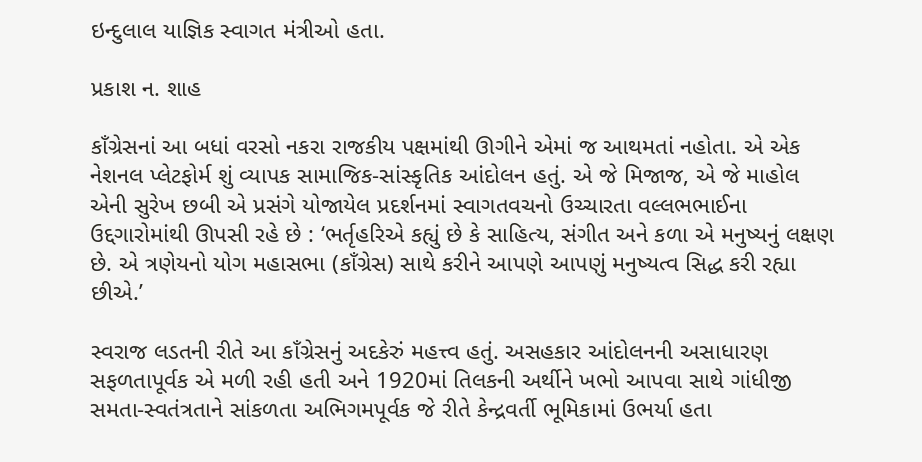ઇન્દુલાલ યાજ્ઞિક સ્વાગત મંત્રીઓ હતા.

પ્રકાશ ન. શાહ

કાઁગ્રેસનાં આ બધાં વરસો નકરા રાજકીય પક્ષમાંથી ઊગીને એમાં જ આથમતાં નહોતા. એ એક નેશનલ પ્લેટફોર્મ શું વ્યાપક સામાજિક-સાંસ્કૃતિક આંદોલન હતું. એ જે મિજાજ, એ જે માહોલ એની સુરેખ છબી એ પ્રસંગે યોજાયેલ પ્રદર્શનમાં સ્વાગતવચનો ઉચ્ચારતા વલ્લભભાઈના ઉદ્દગારોમાંથી ઊપસી રહે છે : ‘ભર્તૃહરિએ કહ્યું છે કે સાહિત્ય, સંગીત અને કળા એ મનુષ્યનું લક્ષણ છે. એ ત્રણેયનો યોગ મહાસભા (કાઁગ્રેસ) સાથે કરીને આપણે આપણું મનુષ્યત્વ સિદ્ધ કરી રહ્યા છીએ.’

સ્વરાજ લડતની રીતે આ કાઁગ્રેસનું અદકેરું મહત્ત્વ હતું. અસહકાર આંદોલનની અસાધારણ સફળતાપૂર્વક એ મળી રહી હતી અને 1920માં તિલકની અર્થીને ખભો આપવા સાથે ગાંધીજી સમતા-સ્વતંત્રતાને સાંકળતા અભિગમપૂર્વક જે રીતે કેન્દ્રવર્તી ભૂમિકામાં ઉભર્યા હતા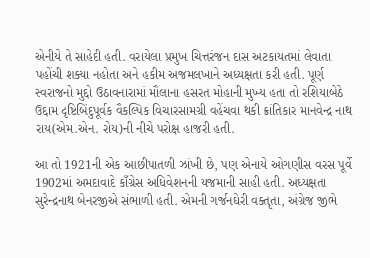એનીયે તે સાહેદી હતી. વરાયેલા પ્રમુખ ચિત્તરંજન દાસ અટકાયતમાં લેવાતા પહોંચી શક્યા નહોતા અને હકીમ અજમલખાને અધ્યક્ષતા કરી હતી. પૂર્ણ સ્વરાજનો મુદ્દો ઉઠાવનારામાં મૌલાના હસરત મોહાની મુખ્ય હતા તો રશિયાબેઠે ઉદ્દામ દૃષ્ટિબિંદુપૂર્વક વૈકલ્પિક વિચારસામગ્રી વહેંચવા થકી ક્રાંતિકાર માનવેન્દ્ર નાથ રાય(એમ.એન. રોય)ની નીચે પરોક્ષ હાજરી હતી.

આ તો 1921ની એક આછીપાતળી ઝાંખી છે, પણ એનાયે ઓગણીસ વરસ પૂર્વે 1902માં અમદાવાદે કાઁગ્રેસ અધિવેશનની યજમાની સાહી હતી. અધ્યક્ષતા સુરેન્દ્રનાથ બેનરજીએ સંભાળી હતી. એમની ગર્જનઘેરી વક્તૃતા, અંગ્રેજ જીભે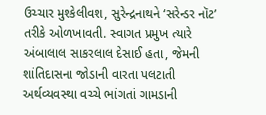ઉચ્ચાર મુશ્કેલીવશ, સુરેન્દ્રનાથને ‘સરેન્ડર નૉટ’ તરીકે ઓળખાવતી. સ્વાગત પ્રમુખ ત્યારે અંબાલાલ સાકરલાલ દેસાઈ હતા, જેમની શાંતિદાસના જોડાની વારતા પલટાતી અર્થવ્યવસ્થા વચ્ચે ભાંગતાં ગામડાની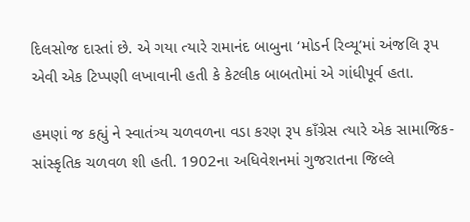દિલસોજ દાસ્તાં છે. એ ગયા ત્યારે રામાનંદ બાબુના ‘મોડર્ન રિવ્યૂ’માં અંજલિ રૂપ એવી એક ટિપ્પણી લખાવાની હતી કે કેટલીક બાબતોમાં એ ગાંધીપૂર્વ હતા.

હમણાં જ કહ્યું ને સ્વાતંત્ર્ય ચળવળના વડા કરણ રૂપ કાઁગ્રેસ ત્યારે એક સામાજિક-સાંસ્કૃતિક ચળવળ શી હતી. 1902ના અધિવેશનમાં ગુજરાતના જિલ્લે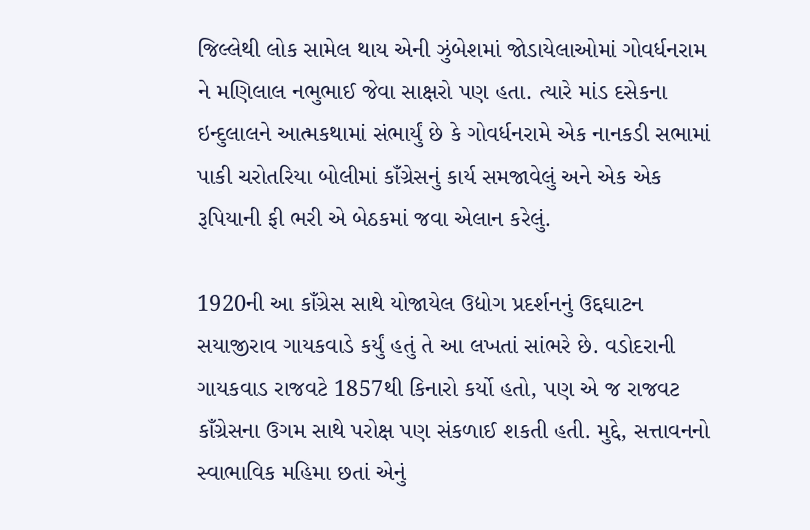જિલ્લેથી લોક સામેલ થાય એની ઝુંબેશમાં જોડાયેલાઓમાં ગોવર્ધનરામ ને મણિલાલ નભુભાઈ જેવા સાક્ષરો પણ હતા. ત્યારે માંડ દસેકના ઇન્દુલાલને આત્મકથામાં સંભાર્યું છે કે ગોવર્ધનરામે એક નાનકડી સભામાં પાકી ચરોતરિયા બોલીમાં કાઁગ્રેસનું કાર્ય સમજાવેલું અને એક એક રૂપિયાની ફી ભરી એ બેઠકમાં જવા એલાન કરેલું.

1920ની આ કાઁગ્રેસ સાથે યોજાયેલ ઉદ્યોગ પ્રદર્શનનું ઉદ્દઘાટન સયાજીરાવ ગાયકવાડે કર્યું હતું તે આ લખતાં સાંભરે છે. વડોદરાની ગાયકવાડ રાજવટે 1857થી કિનારો કર્યો હતો, પણ એ જ રાજવટ કાઁગ્રેસના ઉગમ સાથે પરોક્ષ પણ સંકળાઈ શકતી હતી. મુદ્દે, સત્તાવનનો સ્વાભાવિક મહિમા છતાં એનું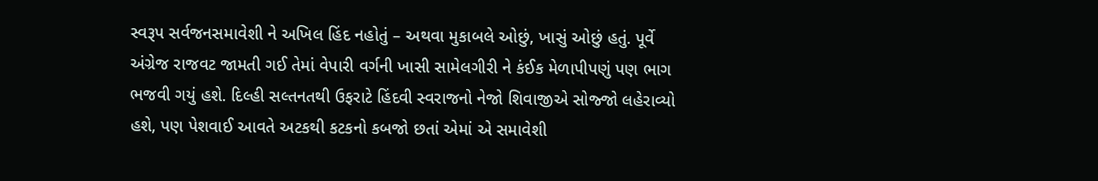સ્વરૂપ સર્વજનસમાવેશી ને અખિલ હિંદ નહોતું – અથવા મુકાબલે ઓછું, ખાસું ઓછું હતું. પૂર્વે અંગ્રેજ રાજવટ જામતી ગઈ તેમાં વેપારી વર્ગની ખાસી સામેલગીરી ને કંઈક મેળાપીપણું પણ ભાગ ભજવી ગયું હશે. દિલ્હી સલ્તનતથી ઉફરાટે હિંદવી સ્વરાજનો નેજો શિવાજીએ સોજ્જો લહેરાવ્યો હશે, પણ પેશવાઈ આવતે અટકથી કટકનો કબજો છતાં એમાં એ સમાવેશી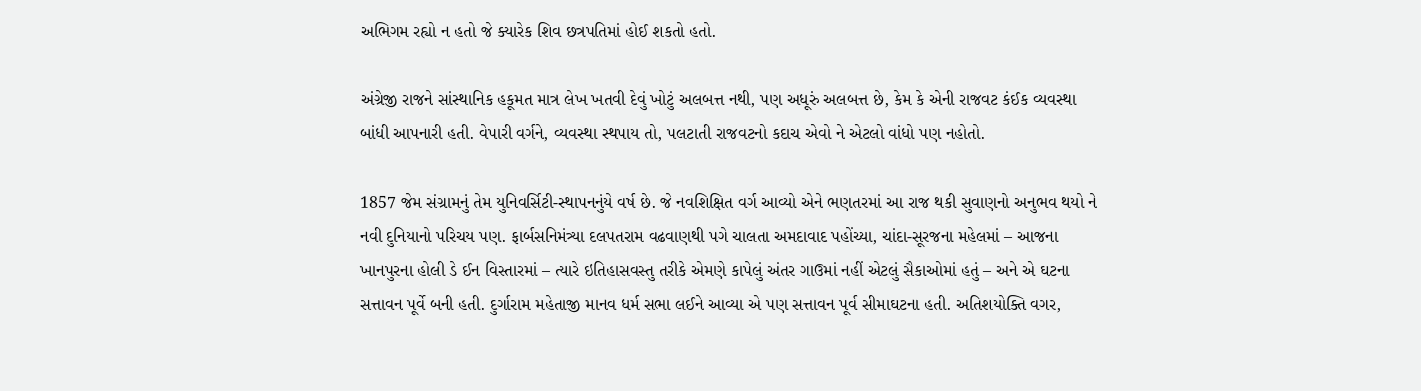અભિગમ રહ્યો ન હતો જે ક્યારેક શિવ છત્રપતિમાં હોઈ શકતો હતો.

અંગ્રેજી રાજને સાંસ્થાનિક હકૂમત માત્ર લેખ ખતવી દેવું ખોટું અલબત્ત નથી, પણ અધૂરું અલબત્ત છે, કેમ કે એની રાજવટ કંઈક વ્યવસ્થા બાંધી આપનારી હતી. વેપારી વર્ગને, વ્યવસ્થા સ્થપાય તો, પલટાતી રાજવટનો કદાચ એવો ને એટલો વાંધો પણ નહોતો.

1857 જેમ સંગ્રામનું તેમ યુનિવર્સિટી-સ્થાપનનુંયે વર્ષ છે. જે નવશિક્ષિત વર્ગ આવ્યો એને ભણતરમાં આ રાજ થકી સુવાણનો અનુભવ થયો ને નવી દુનિયાનો પરિચય પણ. ફાર્બસનિમંત્ર્યા દલપતરામ વઢવાણથી પગે ચાલતા અમદાવાદ પહોંચ્યા, ચાંદા-સૂરજના મહેલમાં – આજના ખાનપુરના હોલી ડે ઈન વિસ્તારમાં – ત્યારે ઇતિહાસવસ્તુ તરીકે એમણે કાપેલું અંતર ગાઉમાં નહીં એટલું સૈકાઓમાં હતું – અને એ ઘટના સત્તાવન પૂર્વે બની હતી. દુર્ગારામ મહેતાજી માનવ ધર્મ સભા લઈને આવ્યા એ પણ સત્તાવન પૂર્વ સીમાઘટના હતી. અતિશયોક્તિ વગર,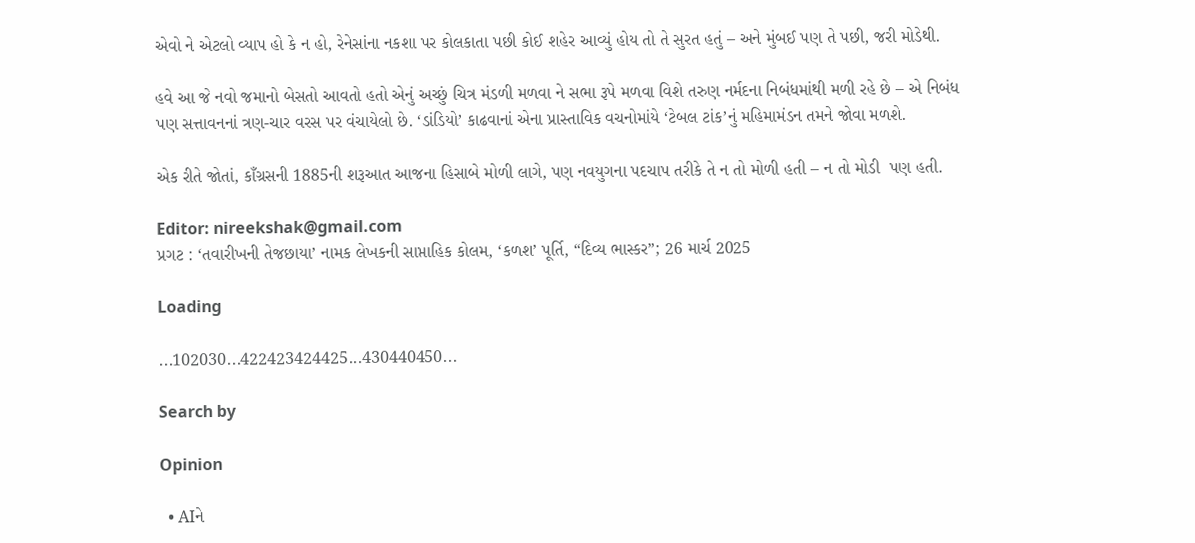એવો ને એટલો વ્યાપ હો કે ન હો, રેનેસાંના નકશા પર કોલકાતા પછી કોઈ શહેર આવ્યું હોય તો તે સુરત હતું – અને મુંબઈ પણ તે પછી, જરી મોડેથી.

હવે આ જે નવો જમાનો બેસતો આવતો હતો એનું અચ્છું ચિત્ર મંડળી મળવા ને સભા રૂપે મળવા વિશે તરુણ નર્મદના નિબંધમાંથી મળી રહે છે – એ નિબંધ પણ સત્તાવનનાં ત્રણ-ચાર વરસ પર વંચાયેલો છે. ‘ડાંડિયો’ કાઢવાનાં એના પ્રાસ્તાવિક વચનોમાંયે ‘ટેબલ ટાંક’નું મહિમામંડન તમને જોવા મળશે.

એક રીતે જોતાં, કાઁગ્રસની 1885ની શરૂઆત આજના હિસાબે મોળી લાગે, પણ નવયુગના પદચાપ તરીકે તે ન તો મોળી હતી – ન તો મોડી  પણ હતી.

Editor: nireekshak@gmail.com
પ્રગટ : ‘તવારીખની તેજછાયા’ નામક લેખકની સાપ્તાહિક કોલમ, ‘કળશ’ પૂર્તિ, “દિવ્ય ભાસ્કર”; 26 માર્ચ 2025

Loading

...102030...422423424425...430440450...

Search by

Opinion

  • AIને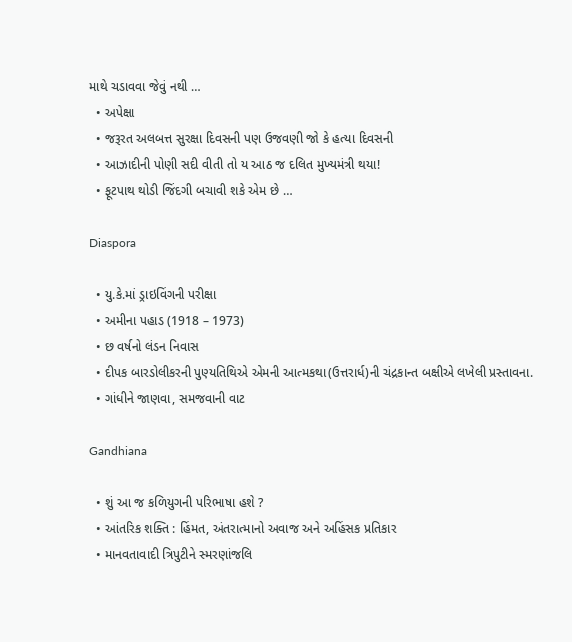માથે ચડાવવા જેવું નથી …
  • અપેક્ષા
  • જરૂરત અલબત્ત સુરક્ષા દિવસની પણ ઉજવણી જો કે હત્યા દિવસની
  • આઝાદીની પોણી સદી વીતી તો ય આઠ જ દલિત મુખ્યમંત્રી થયા!
  • ફૂટપાથ થોડી જિંદગી બચાવી શકે એમ છે …

Diaspora

  • યુ.કે.માં ડ્રાઇવિંગની પરીક્ષા
  • અમીના પહાડ (1918 – 1973)
  • છ વર્ષનો લંડન નિવાસ
  • દીપક બારડોલીકરની પુણ્યતિથિએ એમની આત્મકથા(ઉત્તરાર્ધ)ની ચંદ્રકાન્ત બક્ષીએ લખેલી પ્રસ્તાવના.
  • ગાંધીને જાણવા, સમજવાની વાટ

Gandhiana

  • શું આ જ કળિયુગની પરિભાષા હશે ?
  • આંતરિક શક્તિ : હિંમત, અંતરાત્માનો અવાજ અને અહિંસક પ્રતિકાર
  • માનવતાવાદી ત્રિપુટીને સ્મરણાંજલિ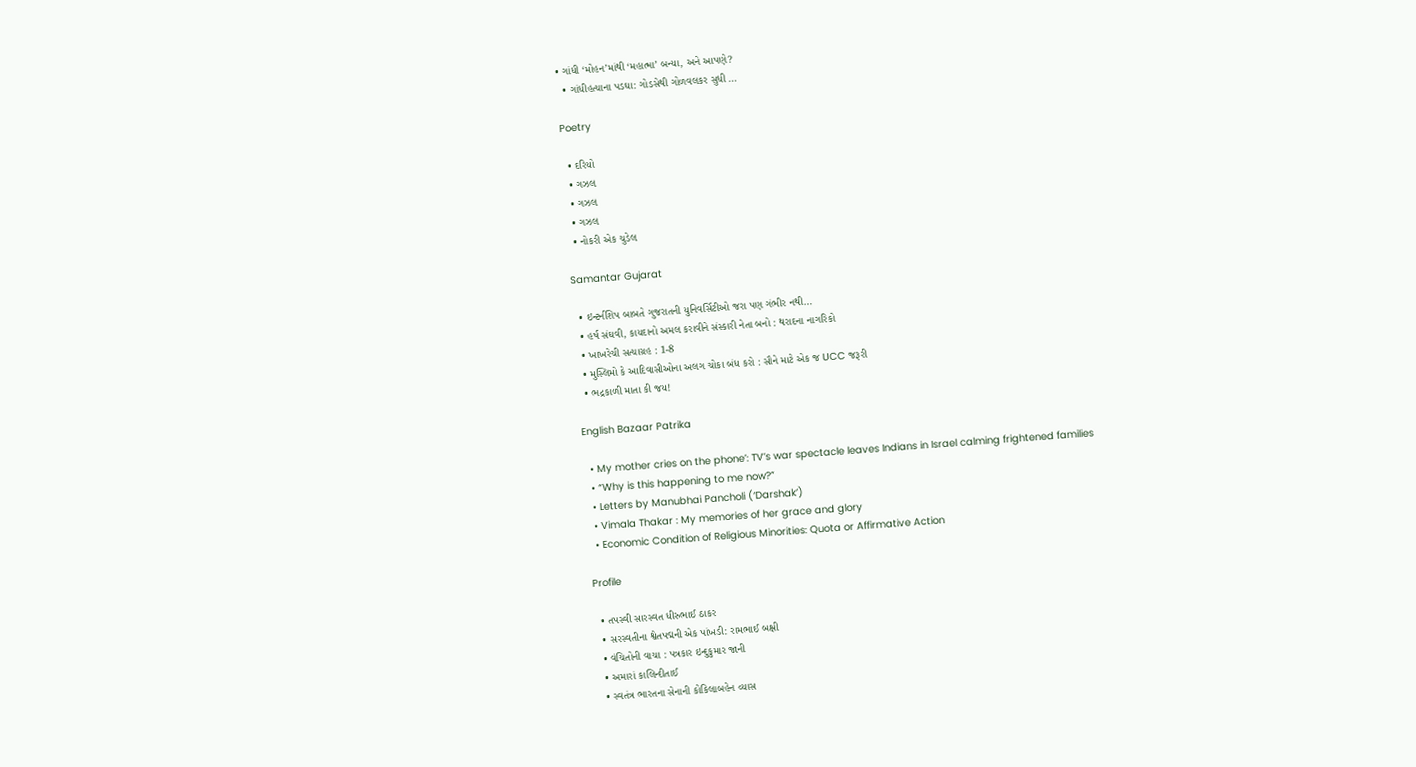• ગાંધી ‘મોહન’માંથી ‘મહાત્મા’ બન્યા, અને આપણે?
  • ગાંધીહત્યાના પડઘા: ગોડસેથી ગોળવલકર સુધી …

Poetry

  • દરિયો
  • ગઝલ
  • ગઝલ
  • ગઝલ
  • નોકરી એક ચુડેલ

Samantar Gujarat

  • ઇન્ટર્નશિપ બાબતે ગુજરાતની યુનિવર્સિટીઓ જરા પણ ગંભીર નથી…
  • હર્ષ સંઘવી, કાયદાનો અમલ કરાવીને સંસ્કારી નેતા બનો : થરાદના નાગરિકો
  • ખાખરેચી સત્યાગ્રહ : 1-8
  • મુસ્લિમો કે આદિવાસીઓના અલગ ચોકા બંધ કરો : સૌને માટે એક જ UCC જરૂરી
  • ભદ્રકાળી માતા કી જય!

English Bazaar Patrika

  • My mother cries on the phone’: TV’s war spectacle leaves Indians in Israel calming frightened families
  • “Why is this happening to me now?”
  • Letters by Manubhai Pancholi (‘Darshak’)
  • Vimala Thakar : My memories of her grace and glory
  • Economic Condition of Religious Minorities: Quota or Affirmative Action

Profile

  • તપસ્વી સારસ્વત ધીરુભાઈ ઠાકર
  • સરસ્વતીના શ્વેતપદ્મની એક પાંખડી: રામભાઈ બક્ષી
  • વંચિતોની વાચા : પત્રકાર ઇન્દુકુમાર જાની
  • અમારાં કાલિન્દીતાઈ
  • સ્વતંત્ર ભારતના સેનાની કોકિલાબહેન વ્યાસ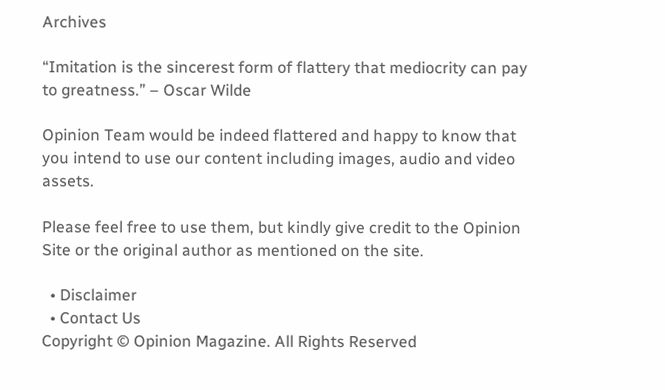Archives

“Imitation is the sincerest form of flattery that mediocrity can pay to greatness.” – Oscar Wilde

Opinion Team would be indeed flattered and happy to know that you intend to use our content including images, audio and video assets.

Please feel free to use them, but kindly give credit to the Opinion Site or the original author as mentioned on the site.

  • Disclaimer
  • Contact Us
Copyright © Opinion Magazine. All Rights Reserved